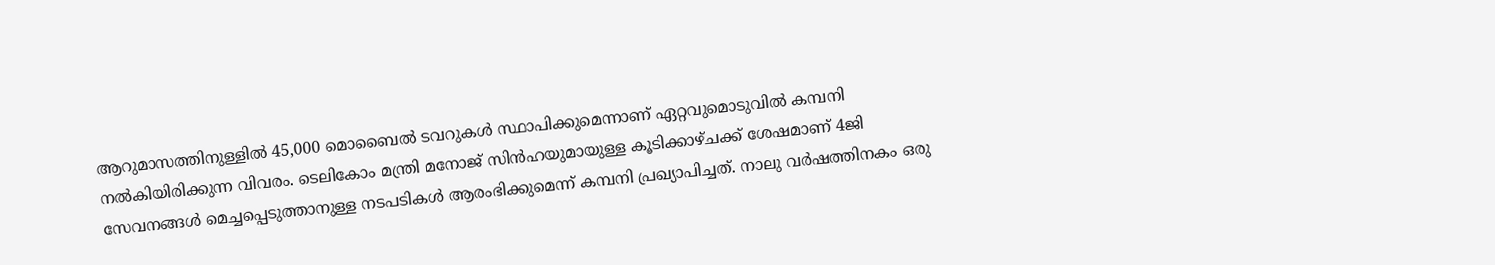ആറുമാസത്തിനുള്ളില്‍ 45,000 മൊബൈല്‍ ടവറുകള്‍ സ്ഥാപിക്കുമെന്നാണ് ഏറ്റവുമൊടുവില്‍ കമ്പനി നല്‍കിയിരിക്കുന്ന വിവരം. ടെലികോം മന്ത്രി മനോജ് സിന്‍ഹയുമായുള്ള കൂടിക്കാഴ്ചക്ക് ശേഷമാണ് 4ജി സേവനങ്ങള്‍ മെച്ചപ്പെടുത്താനുള്ള നടപടികള്‍ ആരംഭിക്കുമെന്ന് കമ്പനി പ്രഖ്യാപിച്ചത്. നാലു വര്‍ഷത്തിനകം ഒരു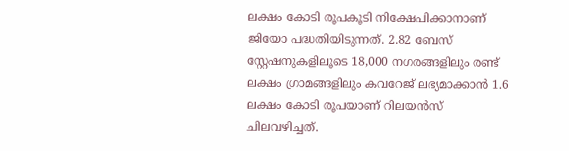ലക്ഷം കോടി രൂപകൂടി നിക്ഷേപിക്കാനാണ് ജിയോ പദ്ധതിയിടുന്നത്. 2.82 ബേസ് സ്റ്റേഷനുകളിലൂടെ 18,000 നഗരങ്ങളിലും രണ്ട് ലക്ഷം ഗ്രാമങ്ങളിലും കവറേജ് ലഭ്യമാക്കാന്‍ 1.6 ലക്ഷം കോടി രൂപയാണ് റിലയന്‍സ് ചിലവഴിച്ചത്.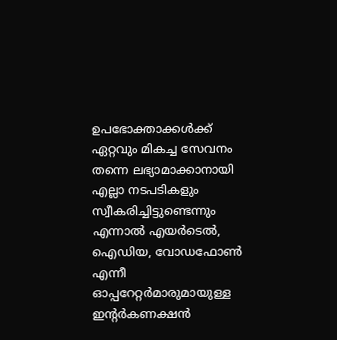ഉപഭോക്താക്കള്‍ക്ക് ഏറ്റവും മികച്ച സേവനം തന്നെ ലഭ്യാമാക്കാനായി എല്ലാ നടപടികളും സ്വീകരിച്ചിട്ടുണ്ടെന്നും എന്നാല്‍ എയര്‍ടെല്‍, ഐഡിയ, വോഡഫോണ്‍ എന്നീ ഓപ്പറേറ്റര്‍മാരുമായുള്ള ഇന്റര്‍കണക്ഷന്‍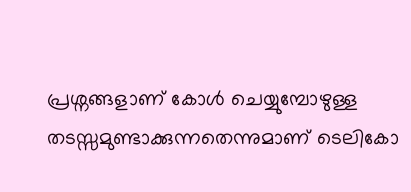പ്രശ്നങ്ങളാണ് കോള്‍ ചെയ്യുമ്പോഴുള്ള തടസ്സമുണ്ടാക്കുന്നതെന്നുമാണ് ടെലികോ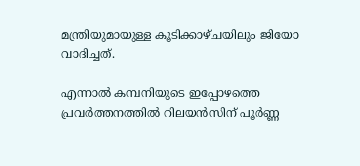മന്ത്രിയുമായുള്ള കൂടിക്കാഴ്ചയിലും ജിയോ വാദിച്ചത്.

എന്നാല്‍ കമ്പനിയുടെ ഇപ്പോഴത്തെ പ്രവര്‍ത്തനത്തില്‍ റിലയന്‍സിന് പൂര്‍ണ്ണ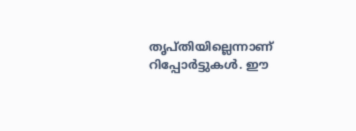തൃപ്തിയില്ലെന്നാണ് റിപ്പോര്‍ട്ടുകള്‍. ഈ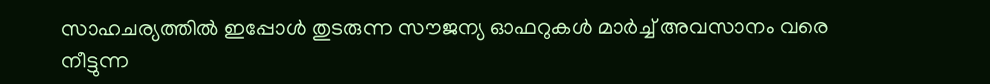സാഹചര്യത്തില്‍ ഇപ്പോള്‍ തുടരുന്ന സൗജന്യ ഓഫറുകള്‍ മാര്‍ച്ച് അവസാനം വരെ നീട്ടുന്ന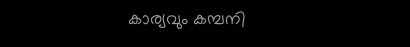കാര്യവും കമ്പനി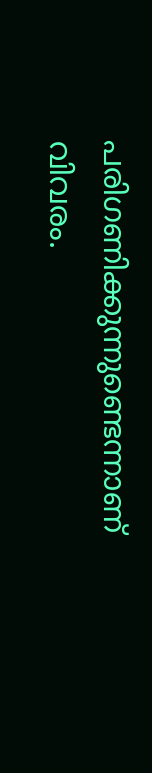പരിഗണിക്കുന്നുണ്ടെന്നാണ് വിവരം.